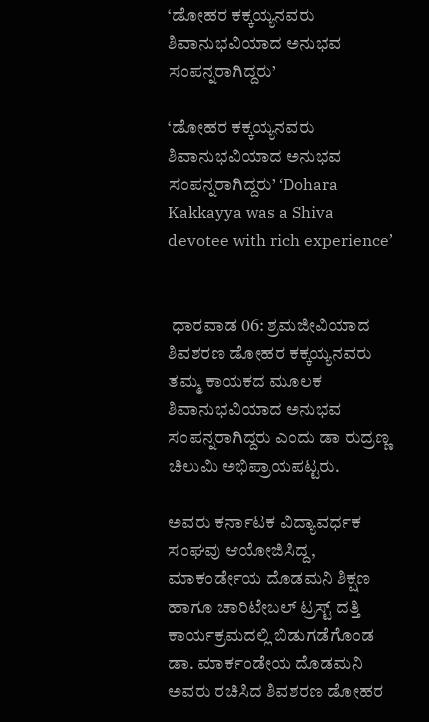‘ಡೋಹರ ಕಕ್ಕಯ್ಯನವರು ಶಿವಾನುಭವಿಯಾದ ಅನುಭವ ಸಂಪನ್ನರಾಗಿದ್ದರು’

‘ಡೋಹರ ಕಕ್ಕಯ್ಯನವರು ಶಿವಾನುಭವಿಯಾದ ಅನುಭವ ಸಂಪನ್ನರಾಗಿದ್ದರು’ ‘Dohara Kakkayya was a Shiva devotee with rich experience’


 ಧಾರವಾಡ 06: ಶ್ರಮಜೀವಿಯಾದ ಶಿವಶರಣ ಡೋಹರ ಕಕ್ಕಯ್ಯನವರು ತಮ್ಮ ಕಾಯಕದ ಮೂಲಕ ಶಿವಾನುಭವಿಯಾದ ಅನುಭವ ಸಂಪನ್ನರಾಗಿದ್ದರು ಎಂದು ಡಾ ರುದ್ರಣ್ಣ ಚಿಲುಮಿ ಅಭಿಪ್ರಾಯಪಟ್ಟರು.

ಅವರು ಕರ್ನಾಟಕ ವಿದ್ಯಾವರ್ಧಕ ಸಂಘವು ಆಯೋಜಿಸಿದ್ದ, ಮಾಕಂರ್ಡೇಯ ದೊಡಮನಿ ಶಿಕ್ಷಣ ಹಾಗೂ ಚಾರಿಟೇಬಲ್ ಟ್ರಸ್ಟ್‌ ದತ್ತಿ ಕಾರ್ಯಕ್ರಮದಲ್ಲಿ ಬಿಡುಗಡೆಗೊಂಡ ಡಾ. ಮಾರ್ಕಂಡೇಯ ದೊಡಮನಿ ಅವರು ರಚಿಸಿದ ಶಿವಶರಣ ಡೋಹರ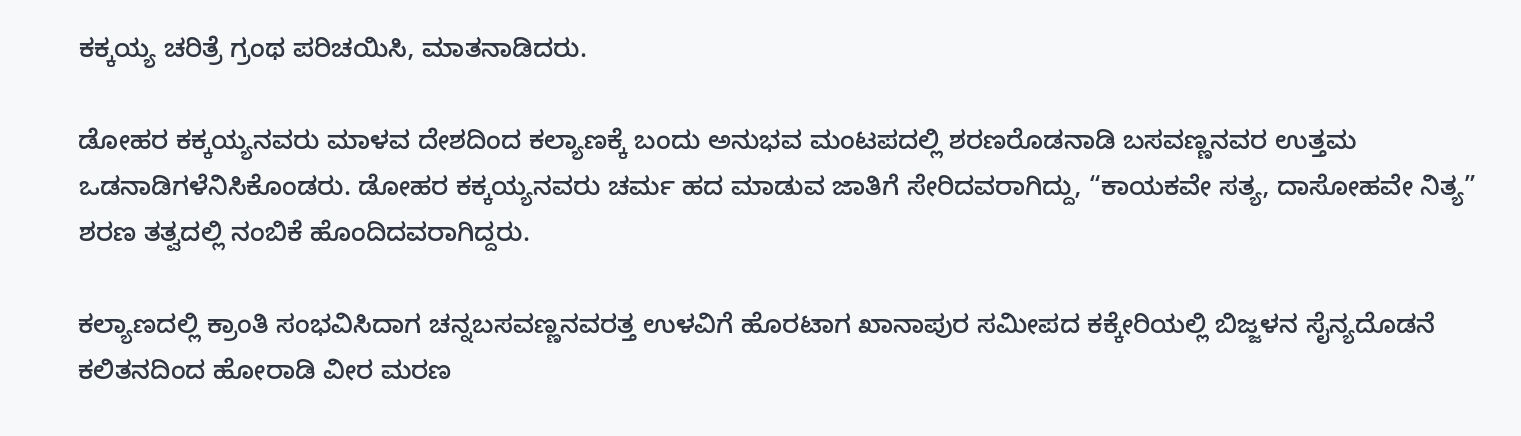ಕಕ್ಕಯ್ಯ ಚರಿತ್ರೆ ಗ್ರಂಥ ಪರಿಚಯಿಸಿ, ಮಾತನಾಡಿದರು.

ಡೋಹರ ಕಕ್ಕಯ್ಯನವರು ಮಾಳವ ದೇಶದಿಂದ ಕಲ್ಯಾಣಕ್ಕೆ ಬಂದು ಅನುಭವ ಮಂಟಪದಲ್ಲಿ ಶರಣರೊಡನಾಡಿ ಬಸವಣ್ಣನವರ ಉತ್ತಮ ಒಡನಾಡಿಗಳೆನಿಸಿಕೊಂಡರು. ಡೋಹರ ಕಕ್ಕಯ್ಯನವರು ಚರ್ಮ ಹದ ಮಾಡುವ ಜಾತಿಗೆ ಸೇರಿದವರಾಗಿದ್ದು, “ಕಾಯಕವೇ ಸತ್ಯ, ದಾಸೋಹವೇ ನಿತ್ಯ” ಶರಣ ತತ್ವದಲ್ಲಿ ನಂಬಿಕೆ ಹೊಂದಿದವರಾಗಿದ್ದರು.

ಕಲ್ಯಾಣದಲ್ಲಿ ಕ್ರಾಂತಿ ಸಂಭವಿಸಿದಾಗ ಚನ್ನಬಸವಣ್ಣನವರತ್ತ ಉಳವಿಗೆ ಹೊರಟಾಗ ಖಾನಾಪುರ ಸಮೀಪದ ಕಕ್ಕೇರಿಯಲ್ಲಿ ಬಿಜ್ಜಳನ ಸೈನ್ಯದೊಡನೆ ಕಲಿತನದಿಂದ ಹೋರಾಡಿ ವೀರ ಮರಣ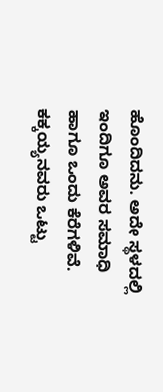ಹೊಂದಿದನು. ಅದೇ ಸ್ಥಳದಲ್ಲಿ ಇಂದಿಗೂ ಅವರ ಸಮಾಧಿ ಹಾಗೂ ಒಂದು ಕೆರೆಗಳಿವೆ. ಕಕ್ಕಯ್ಯನವರು ಒಟ್ಟು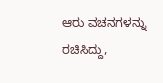ಆರು ವಚನಗಳನ್ನು ರಚಿಸಿದ್ದು,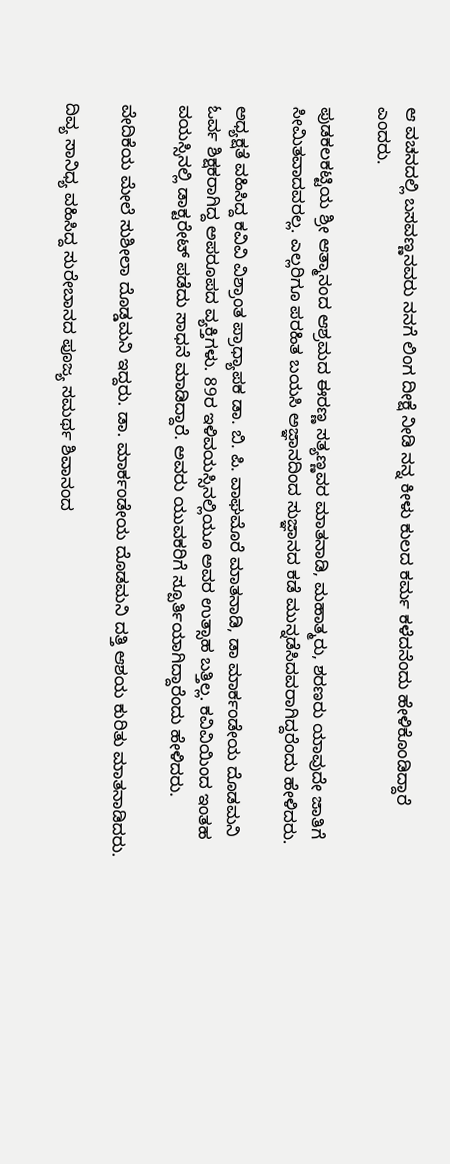ಆ ವಚನದಲ್ಲಿ ಬಸವಣ್ಣನವರು ನನಗೆ ಲಿಂಗ ದೀಕ್ಷೆ ನೀಡಿ ನನ್ನ ಕೀಳು ಕುಲದ ಕರ್ಮ ಕಳೆದನೆಂದು ಹೇಳಿಕೊಂಡಿದ್ದಾರೆ ಎಂದರು.

ಪುಡಕಲಕಟ್ಟಿಯ ಶ್ರೀ ಆತ್ಮಾನಂದ ಆಶ್ರಮದ ಈರಣ್ಣ ಸತ್ಯಣ್ಣವರ ಮಾತನಾಡಿ, ಮಹಾತ್ಮರು, ಶರಣರು ಯಾವುದೇ ಜಾತಿಗೆ ಸೀಮಿತವಾದವರಲ್ಲ. ಎಲ್ಲರಿಗೂ ಪರಹಿತ ಬಯಸಿ ಅಜ್ಞಾನದಿಂದ ಸುಜ್ಞಾನದ ಕಡೆ ಮುನ್ನಡೆಸಿದವರಾಗಿದ್ದರೆಂದು ಹೇಳಿದರು.

ಅಧ್ಯಕ್ಷತೆ ವಹಿಸಿದ್ದ ಕವಿವಿ ವಿಶ್ರಾಂತ ಪ್ರಾಧ್ಯಾಪಕ ಡಾ. ಬಿ. ಪಿ. ವಾಘಮೊರೆ ಮಾತನಾಡಿ, ಡಾ ಮಾರ್ಕಂಡೇಯ ದೊಡಮನಿ ಓರ್ವ ಶಿಕ್ಷಕರಾಗಿದ್ದ ಅಪರೂಪದ ವ್ಯಕ್ತಿಗಳು. 89ರ ಇಳಿವಯಸ್ಸಿನಲ್ಲಿಯೂ ಅವರ ಉತ್ಸಾಹ ಬತ್ತಿಲ್ಲ. ಕವಿವಿಯಿಂದ ಇಂತಹ ವಯಸ್ಸಿನಲ್ಲಿ ಡಾಕ್ಟರೇಟ್ ಪಡೆದು ಸಾಧನೆ ಮಾಡಿದ್ದಾರೆ. ಅವರು ಯುವಕರಿಗೆ ಸ್ಪೂರ್ತಿಯಾಗಿದ್ದಾರೆಂದು ಹೇಳಿದರು.

ವೇದಿಕೆಯ ಮೇಲೆ ಸುಶೀಲಾ ದೊಡ್ಡಮನಿ ಇದ್ದರು. ಡಾ. ಮಾರ್ಕಂಡೇಯ ದೊಡಮನಿ ದತ್ತಿ ಆಶಯ ಕುರಿತು ಮಾತನಾಡಿದರು.

ದಿವ್ಯ ಸಾನಿಧ್ಯ ವಹಿಸಿದ್ದ ಸುರೇಬಾನದ ಪೂಜ್ಯ ಸಮರ್ಥ ಶಿವಾನಂದ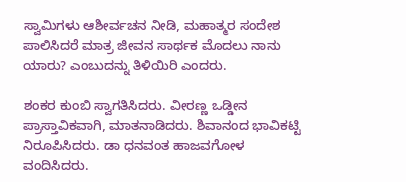ಸ್ವಾಮಿಗಳು ಆಶೀರ್ವಚನ ನೀಡಿ, ಮಹಾತ್ಮರ ಸಂದೇಶ ಪಾಲಿಸಿದರೆ ಮಾತ್ರ ಜೀವನ ಸಾರ್ಥಕ ಮೊದಲು ನಾನು ಯಾರು? ಎಂಬುದನ್ನು ತಿಳಿಯಿರಿ ಎಂದರು.

ಶಂಕರ ಕುಂಬಿ ಸ್ವಾಗತಿಸಿದರು. ವೀರಣ್ಣ ಒಡ್ಡೀನ ಪ್ರಾಸ್ತಾವಿಕವಾಗಿ, ಮಾತನಾಡಿದರು. ಶಿವಾನಂದ ಭಾವಿಕಟ್ಟಿ ನಿರೂಪಿಸಿದರು. ಡಾ ಧನವಂತ ಹಾಜವಗೋಳ ವಂದಿಸಿದರು.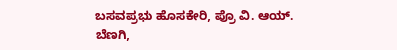ಬಸವಪ್ರಭು ಹೊಸಕೇರಿ, ಪ್ರೊ ವಿ. ಆಯ್‌. ಬೆಣಗಿ,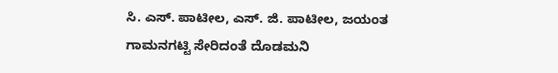ಸಿ. ಎಸ್‌. ಪಾಟೀಲ, ಎಸ್‌. ಜಿ. ಪಾಟೀಲ, ಜಯಂತ ಗಾಮನಗಟ್ಟಿ ಸೇರಿದಂತೆ ದೊಡಮನಿ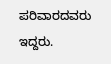ಪರಿವಾರದವರು ಇದ್ದರು.